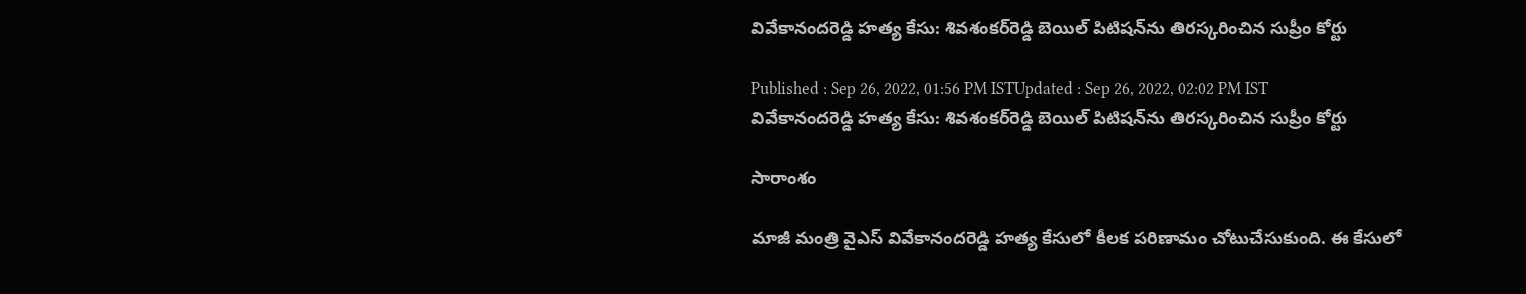వివేకానందరెడ్డి హత్య కేసు: శివశంకర్‌రెడ్డి బెయిల్ పిటిషన్‌ను తిరస్కరించిన సుప్రీం కోర్టు

Published : Sep 26, 2022, 01:56 PM ISTUpdated : Sep 26, 2022, 02:02 PM IST
వివేకానందరెడ్డి హత్య కేసు: శివశంకర్‌రెడ్డి బెయిల్ పిటిషన్‌ను తిరస్కరించిన సుప్రీం కోర్టు

సారాంశం

మాజీ మంత్రి వైఎస్ వివేకానందరెడ్డి హత్య కేసులో కీలక పరిణామం చోటుచేసుకుంది. ఈ కేసులో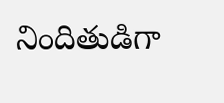నిందితుడిగా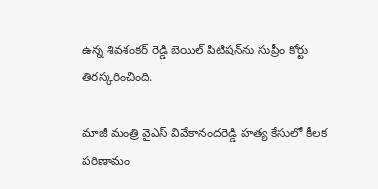ఉన్న శివశంకర్ రెడ్డి బెయిల్ పిటిషన్‌ను సుప్రీం కోర్టు  తిరస్కరించింది.

మాజీ మంత్రి వైఎస్ వివేకానందరెడ్డి హత్య కేసులో కీలక పరిణామం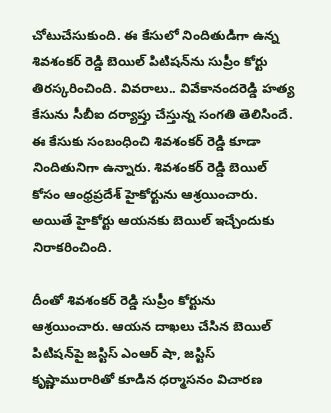చోటుచేసుకుంది. ఈ కేసులో నిందితుడిగా ఉన్న శివశంకర్ రెడ్డి బెయిల్ పిటిషన్‌ను సుప్రీం కోర్టు  తిరస్కరించింది. వివరాలు.. వివేకానందరెడ్డి హత్య కేసును సీబీఐ దర్యాప్తు చేస్తున్న సంగతి తెలిసిందే. ఈ కేసుకు సంబంధించి శివశంకర్ రెడ్డి కూడా నిందితునిగా ఉన్నారు. శివశంకర్ రెడ్డి బెయిల్ కోసం ఆంధ్రప్రదేశ్‌ హైకోర్టును ఆశ్రయించారు. అయితే హైకోర్టు ఆయనకు బెయిల్ ఇచ్చేందుకు నిరాకరించింది.

దీంతో శివశంకర్ రెడ్డి సుప్రీం కోర్టును ఆశ్రయించారు. ఆయన దాఖలు చేసిన బెయిల్ పిటిషన్‌పై జస్టిస్ ఎంఆర్ షా, జస్టిస్ కృష్ణామురారితో కూడిన ధర్మాసనం విచారణ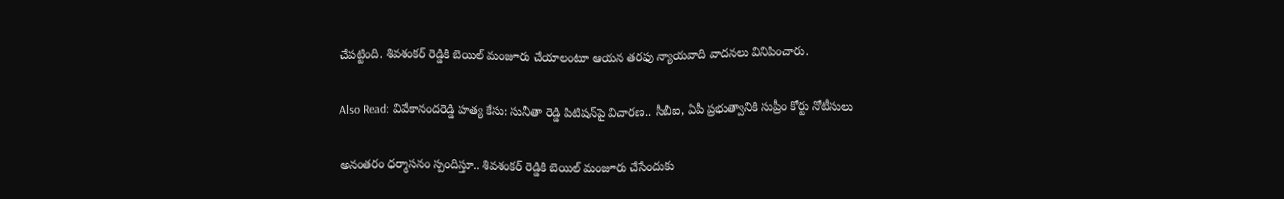చేపట్టింది. శివశంకర్ రెడ్డికి బెయిల్ మంజూరు చేయాలంటూ ఆయన తరఫు న్యాయవాది వాదనలు వినిపించారు.

Also Read: వివేకానందరెడ్డి హత్య కేసు‌: సునీతా రెడ్డి పిటిషన్‌పై విచారణ.. సీబీఐ, ఏపీ ప్రభుత్వానికి సుప్రీం కోర్టు నోటీసులు

అనంతరం ధర్మాసనం స్పందిస్తూ.. శివశంకర్ రెడ్డికి బెయిల్ మంజూరు చేసేందుకు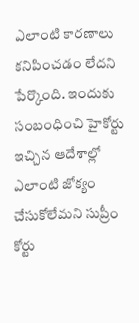ఎలాంటి కారణాలు కనిపించడం లేదని పేర్కొంది. ఇందుకు సంబంధించి హైకోర్టు ఇచ్చిన ఆదేశాల్లో ఎలాంటి జోక్యం చేసుకోలేమని సుప్రీం కోర్టు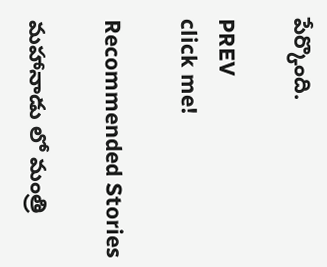పేర్కొంది.

PREV
click me!

Recommended Stories

మహానాడు లో మంత్రి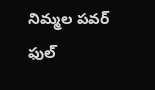నిమ్మల పవర్ ఫుల్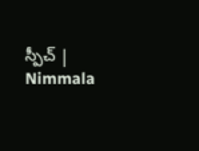స్పీచ్ | Nimmala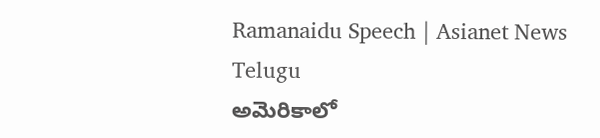Ramanaidu Speech | Asianet News Telugu
అమెరికాలో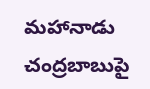మహానాడు చంద్రబాబుపై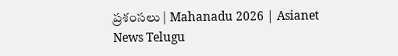ప్రశంసలు | Mahanadu 2026 | Asianet News Telugu